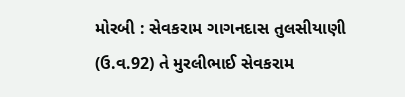મોરબી : સેવકરામ ગાગનદાસ તુલસીયાણી (ઉ.વ.92) તે મુરલીભાઈ સેવકરામ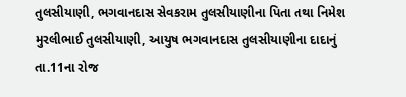તુલસીયાણી, ભગવાનદાસ સેવકરામ તુલસીયાણીના પિતા તથા નિમેશ મુરલીભાઈ તુલસીયાણી, આયુષ ભગવાનદાસ તુલસીયાણીના દાદાનું તા.11ના રોજ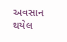અવસાન થયેલ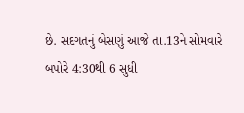છે. સદગતનું બેસણું આજે તા.13ને સોમવારે બપોરે 4:30થી 6 સુધી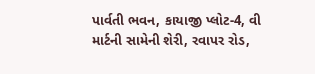પાર્વતી ભવન, કાયાજી પ્લોટ-4, વી માર્ટની સામેની શેરી, રવાપર રોડ,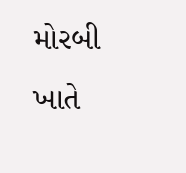મોરબી ખાતે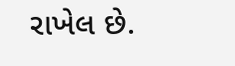રાખેલ છે.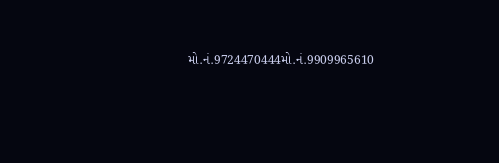મો.નં.9724470444મો.નં.9909965610